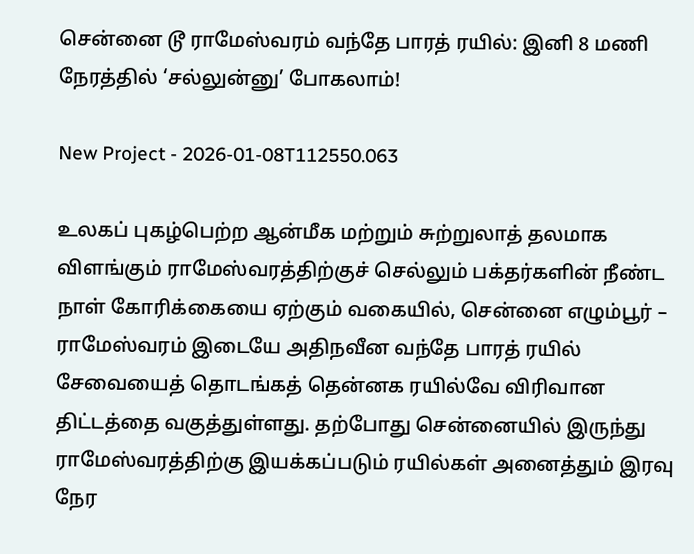சென்னை டூ ராமேஸ்வரம் வந்தே பாரத் ரயில்: இனி 8 மணி நேரத்தில் ‘சல்லுன்னு’ போகலாம்!

New Project - 2026-01-08T112550.063

உலகப் புகழ்பெற்ற ஆன்மீக மற்றும் சுற்றுலாத் தலமாக விளங்கும் ராமேஸ்வரத்திற்குச் செல்லும் பக்தர்களின் நீண்ட நாள் கோரிக்கையை ஏற்கும் வகையில், சென்னை எழும்பூர் – ராமேஸ்வரம் இடையே அதிநவீன வந்தே பாரத் ரயில் சேவையைத் தொடங்கத் தென்னக ரயில்வே விரிவான திட்டத்தை வகுத்துள்ளது. தற்போது சென்னையில் இருந்து ராமேஸ்வரத்திற்கு இயக்கப்படும் ரயில்கள் அனைத்தும் இரவு நேர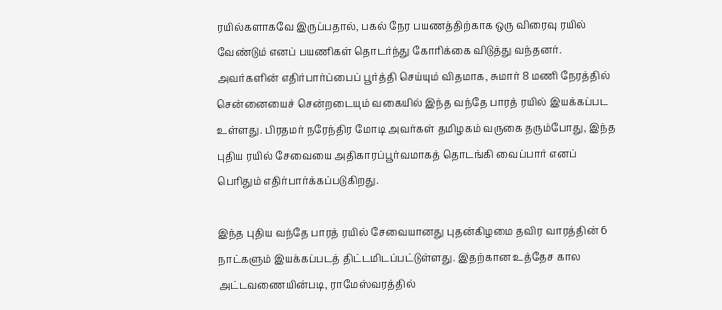ரயில்களாகவே இருப்பதால், பகல் நேர பயணத்திற்காக ஒரு விரைவு ரயில் வேண்டும் எனப் பயணிகள் தொடர்ந்து கோரிக்கை விடுத்து வந்தனர். அவர்களின் எதிர்பார்ப்பைப் பூர்த்தி செய்யும் விதமாக, சுமார் 8 மணி நேரத்தில் சென்னையைச் சென்றடையும் வகையில் இந்த வந்தே பாரத் ரயில் இயக்கப்பட உள்ளது. பிரதமர் நரேந்திர மோடி அவர்கள் தமிழகம் வருகை தரும்போது, இந்த புதிய ரயில் சேவையை அதிகாரப்பூர்வமாகத் தொடங்கி வைப்பார் எனப் பெரிதும் எதிர்பார்க்கப்படுகிறது.

இந்த புதிய வந்தே பாரத் ரயில் சேவையானது புதன்கிழமை தவிர வாரத்தின் 6 நாட்களும் இயக்கப்படத் திட்டமிடப்பட்டுள்ளது. இதற்கான உத்தேச கால அட்டவணையின்படி, ராமேஸ்வரத்தில்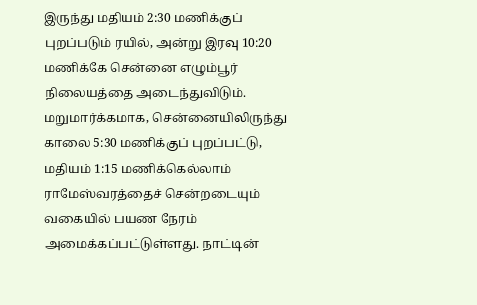இருந்து மதியம் 2:30 மணிக்குப் புறப்படும் ரயில், அன்று இரவு 10:20 மணிக்கே சென்னை எழும்பூர் நிலையத்தை அடைந்துவிடும். மறுமார்க்கமாக, சென்னையிலிருந்து காலை 5:30 மணிக்குப் புறப்பட்டு, மதியம் 1:15 மணிக்கெல்லாம் ராமேஸ்வரத்தைச் சென்றடையும் வகையில் பயண நேரம் அமைக்கப்பட்டுள்ளது. நாட்டின்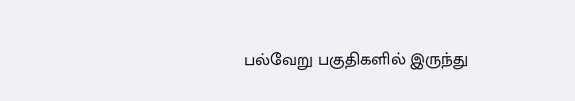பல்வேறு பகுதிகளில் இருந்து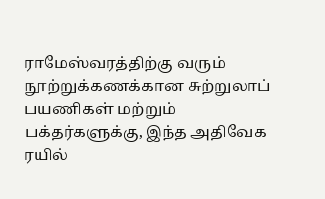ராமேஸ்வரத்திற்கு வரும் நூற்றுக்கணக்கான சுற்றுலாப் பயணிகள் மற்றும் பக்தர்களுக்கு, இந்த அதிவேக ரயில்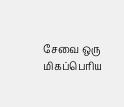சேவை ஒரு மிகப்பெரிய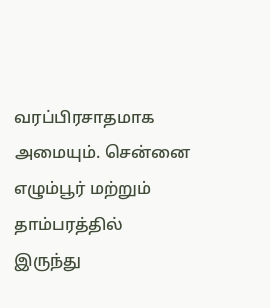வரப்பிரசாதமாக அமையும். சென்னை எழும்பூர் மற்றும் தாம்பரத்தில் இருந்து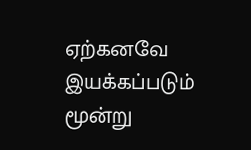ஏற்கனவே இயக்கப்படும் மூன்று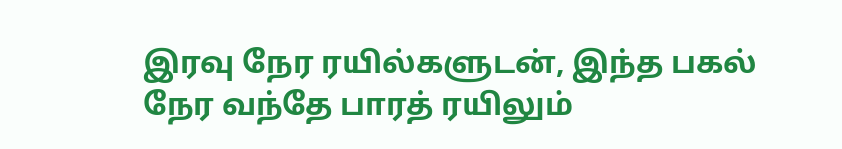இரவு நேர ரயில்களுடன், இந்த பகல் நேர வந்தே பாரத் ரயிலும்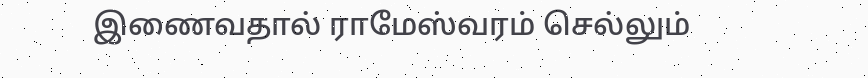இணைவதால் ராமேஸ்வரம் செல்லும்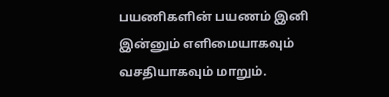பயணிகளின் பயணம் இனி இன்னும் எளிமையாகவும் வசதியாகவும் மாறும்.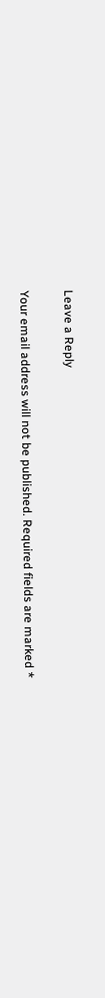Leave a Reply

Your email address will not be published. Required fields are marked *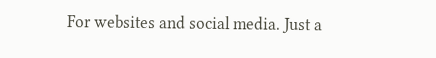For websites and social media. Just a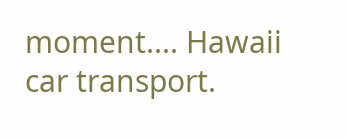moment.... Hawaii car transport.